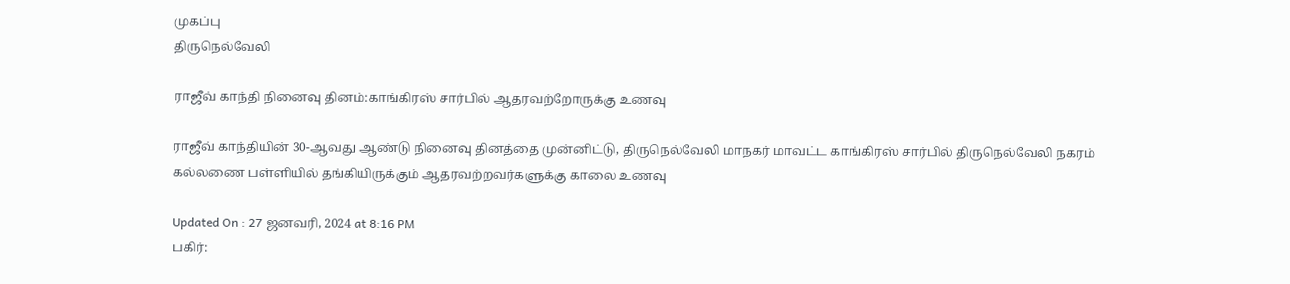முகப்பு
திருநெல்வேலி

ராஜீவ் காந்தி நினைவு தினம்:காங்கிரஸ் சார்பில் ஆதரவற்றோருக்கு உணவு

ராஜீவ் காந்தியின் 30-ஆவது ஆண்டு நினைவு தினத்தை முன்னிட்டு, திருநெல்வேலி மாநகர் மாவட்ட காங்கிரஸ் சார்பில் திருநெல்வேலி நகரம் கல்லணை பள்ளியில் தங்கியிருக்கும் ஆதரவற்றவர்களுக்கு காலை உணவு

Updated On : 27 ஜனவரி, 2024 at 8:16 PM
பகிர்: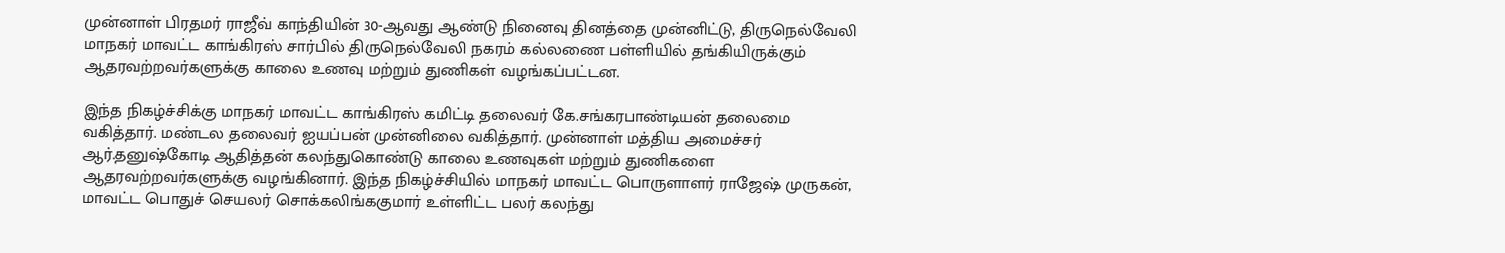முன்னாள் பிரதமர் ராஜீவ் காந்தியின் 30-ஆவது ஆண்டு நினைவு தினத்தை முன்னிட்டு, திருநெல்வேலி மாநகர் மாவட்ட காங்கிரஸ் சார்பில் திருநெல்வேலி நகரம் கல்லணை பள்ளியில் தங்கியிருக்கும் ஆதரவற்றவர்களுக்கு காலை உணவு மற்றும் துணிகள் வழங்கப்பட்டன.

இந்த நிகழ்ச்சிக்கு மாநகர் மாவட்ட காங்கிரஸ் கமிட்டி தலைவர் கே.சங்கரபாண்டியன் தலைமை வகித்தார். மண்டல தலைவர் ஐயப்பன் முன்னிலை வகித்தார். முன்னாள் மத்திய அமைச்சர் ஆர்.தனுஷ்கோடி ஆதித்தன் கலந்துகொண்டு காலை உணவுகள் மற்றும் துணிகளை ஆதரவற்றவர்களுக்கு வழங்கினார். இந்த நிகழ்ச்சியில் மாநகர் மாவட்ட பொருளாளர் ராஜேஷ் முருகன், மாவட்ட பொதுச் செயலர் சொக்கலிங்ககுமார் உள்ளிட்ட பலர் கலந்து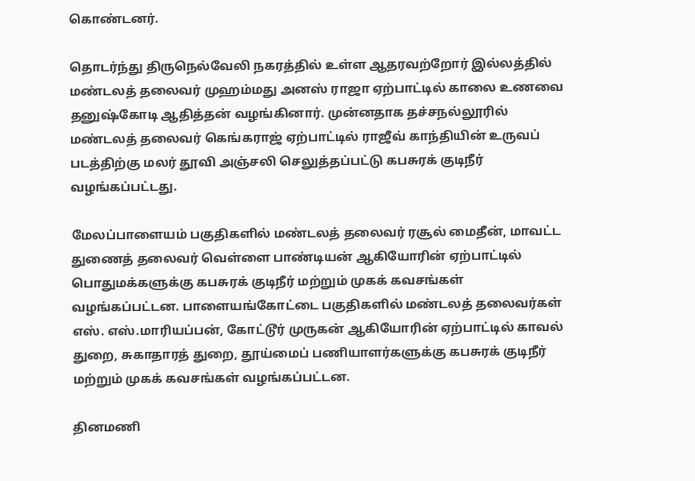கொண்டனர்.

தொடர்ந்து திருநெல்வேலி நகரத்தில் உள்ள ஆதரவற்றோர் இல்லத்தில் மண்டலத் தலைவர் முஹம்மது அனஸ் ராஜா ஏற்பாட்டில் காலை உணவை தனுஷ்கோடி ஆதித்தன் வழங்கினார். முன்னதாக தச்சநல்லூரில் மண்டலத் தலைவர் கெங்கராஜ் ஏற்பாட்டில் ராஜீவ் காந்தியின் உருவப் படத்திற்கு மலர் தூவி அஞ்சலி செலுத்தப்பட்டு கபசுரக் குடிநீர் வழங்கப்பட்டது.

மேலப்பாளையம் பகுதிகளில் மண்டலத் தலைவர் ரசூல் மைதீன், மாவட்ட துணைத் தலைவர் வெள்ளை பாண்டியன் ஆகியோரின் ஏற்பாட்டில் பொதுமக்களுக்கு கபசுரக் குடிநீர் மற்றும் முகக் கவசங்கள் வழங்கப்பட்டன. பாளையங்கோட்டை பகுதிகளில் மண்டலத் தலைவர்கள் எஸ். எஸ்.மாரியப்பன், கோட்டூர் முருகன் ஆகியோரின் ஏற்பாட்டில் காவல் துறை, சுகாதாரத் துறை, தூய்மைப் பணியாளர்களுக்கு கபசுரக் குடிநீர் மற்றும் முகக் கவசங்கள் வழங்கப்பட்டன.

தினமணி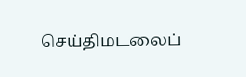செய்திமடலைப்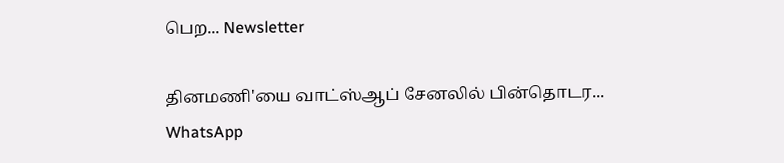பெற... Newsletter

தினமணி'யை வாட்ஸ்ஆப் சேனலில் பின்தொடர... WhatsApp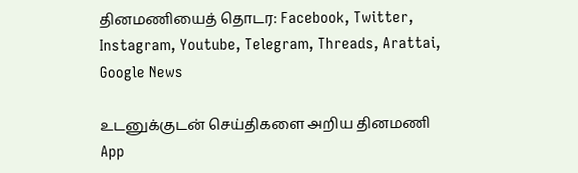தினமணியைத் தொடர: Facebook, Twitter, Instagram, Youtube, Telegram, Threads, Arattai, Google News

உடனுக்குடன் செய்திகளை அறிய தினமணி App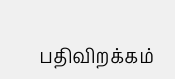பதிவிறக்கம்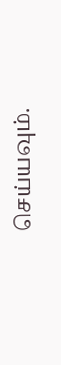செய்யவும்.